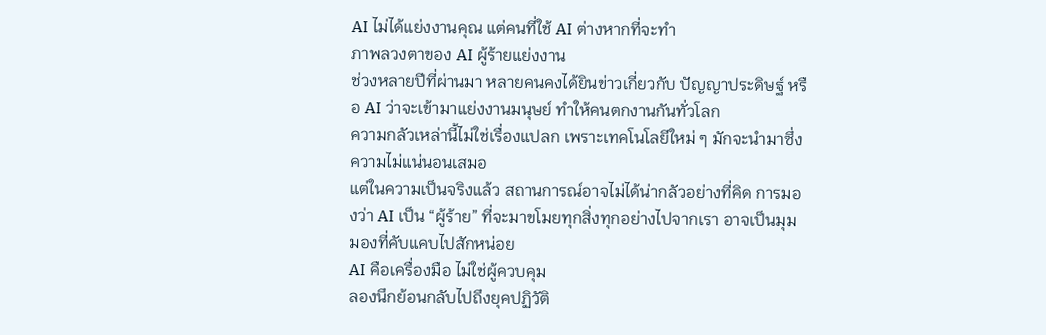AI ไม่ได้แย่งงานคุณ แต่คนที่ใช้ AI ต่างหากที่จะทำ
ภาพลวงตาของ AI ผู้ร้ายแย่งงาน
ช่วงหลายปีที่ผ่านมา หลายคนคงได้ยินข่าวเกี่ยวกับ ปัญญาประดิษฐ์ หรือ AI ว่าจะเข้ามาแย่งงานมนุษย์ ทำให้คนตกงานกันทั่วโลก
ความกลัวเหล่านี้ไม่ใช่เรื่องแปลก เพราะเทคโนโลยีใหม่ ๆ มักจะนำมาซึ่งความไม่แน่นอนเสมอ
แต่ในความเป็นจริงแล้ว สถานการณ์อาจไม่ได้น่ากลัวอย่างที่คิด การมองว่า AI เป็น “ผู้ร้าย” ที่จะมาขโมยทุกสิ่งทุกอย่างไปจากเรา อาจเป็นมุมมองที่คับแคบไปสักหน่อย
AI คือเครื่องมือ ไม่ใช่ผู้ควบคุม
ลองนึกย้อนกลับไปถึงยุคปฏิวัติ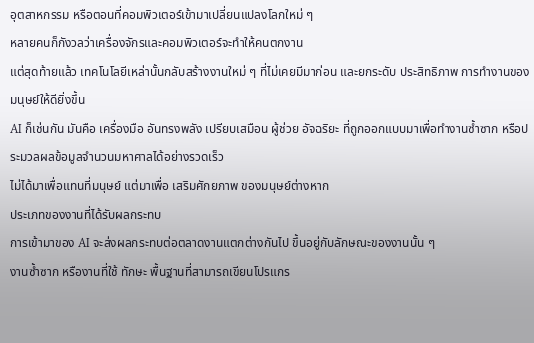อุตสาหกรรม หรือตอนที่คอมพิวเตอร์เข้ามาเปลี่ยนแปลงโลกใหม่ ๆ
หลายคนก็กังวลว่าเครื่องจักรและคอมพิวเตอร์จะทำให้คนตกงาน
แต่สุดท้ายแล้ว เทคโนโลยีเหล่านั้นกลับสร้างงานใหม่ ๆ ที่ไม่เคยมีมาก่อน และยกระดับ ประสิทธิภาพ การทำงานของมนุษย์ให้ดียิ่งขึ้น
AI ก็เช่นกัน มันคือ เครื่องมือ อันทรงพลัง เปรียบเสมือน ผู้ช่วย อัจฉริยะ ที่ถูกออกแบบมาเพื่อทำงานซ้ำซาก หรือประมวลผลข้อมูลจำนวนมหาศาลได้อย่างรวดเร็ว
ไม่ได้มาเพื่อแทนที่มนุษย์ แต่มาเพื่อ เสริมศักยภาพ ของมนุษย์ต่างหาก
ประเภทของงานที่ได้รับผลกระทบ
การเข้ามาของ AI จะส่งผลกระทบต่อตลาดงานแตกต่างกันไป ขึ้นอยู่กับลักษณะของงานนั้น ๆ
งานซ้ำซาก หรืองานที่ใช้ ทักษะ พื้นฐานที่สามารถเขียนโปรแกร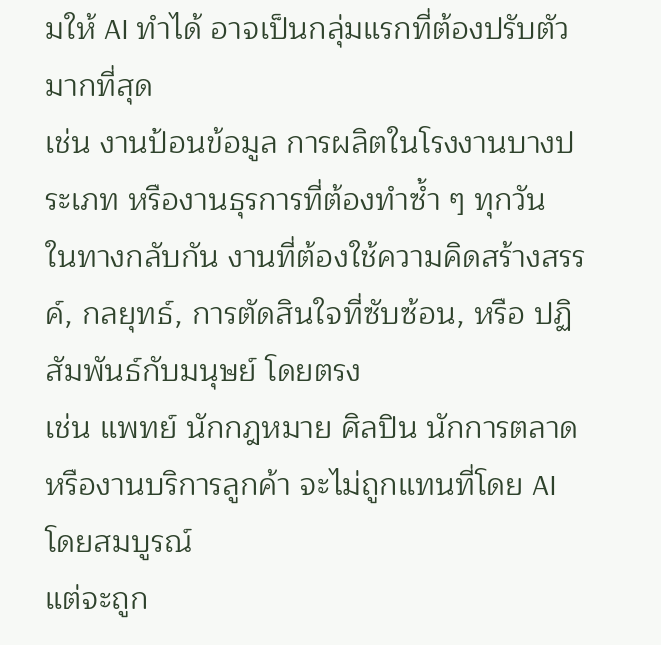มให้ AI ทำได้ อาจเป็นกลุ่มแรกที่ต้องปรับตัวมากที่สุด
เช่น งานป้อนข้อมูล การผลิตในโรงงานบางประเภท หรืองานธุรการที่ต้องทำซ้ำ ๆ ทุกวัน
ในทางกลับกัน งานที่ต้องใช้ความคิดสร้างสรรค์, กลยุทธ์, การตัดสินใจที่ซับซ้อน, หรือ ปฏิสัมพันธ์กับมนุษย์ โดยตรง
เช่น แพทย์ นักกฎหมาย ศิลปิน นักการตลาด หรืองานบริการลูกค้า จะไม่ถูกแทนที่โดย AI โดยสมบูรณ์
แต่จะถูก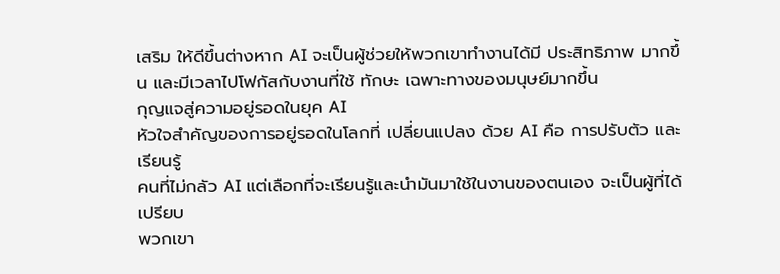เสริม ให้ดีขึ้นต่างหาก AI จะเป็นผู้ช่วยให้พวกเขาทำงานได้มี ประสิทธิภาพ มากขึ้น และมีเวลาไปโฟกัสกับงานที่ใช้ ทักษะ เฉพาะทางของมนุษย์มากขึ้น
กุญแจสู่ความอยู่รอดในยุค AI
หัวใจสำคัญของการอยู่รอดในโลกที่ เปลี่ยนแปลง ด้วย AI คือ การปรับตัว และ เรียนรู้
คนที่ไม่กลัว AI แต่เลือกที่จะเรียนรู้และนำมันมาใช้ในงานของตนเอง จะเป็นผู้ที่ได้เปรียบ
พวกเขา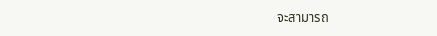จะสามารถ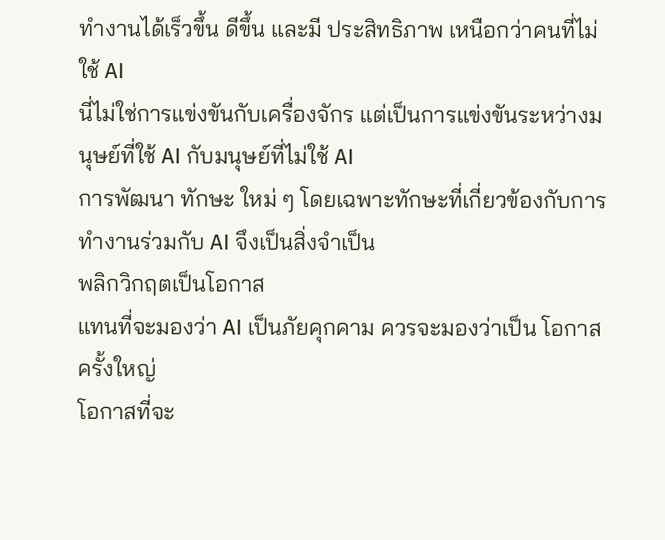ทำงานได้เร็วขึ้น ดีขึ้น และมี ประสิทธิภาพ เหนือกว่าคนที่ไม่ใช้ AI
นี่ไม่ใช่การแข่งขันกับเครื่องจักร แต่เป็นการแข่งขันระหว่างมนุษย์ที่ใช้ AI กับมนุษย์ที่ไม่ใช้ AI
การพัฒนา ทักษะ ใหม่ ๆ โดยเฉพาะทักษะที่เกี่ยวข้องกับการทำงานร่วมกับ AI จึงเป็นสิ่งจำเป็น
พลิกวิกฤตเป็นโอกาส
แทนที่จะมองว่า AI เป็นภัยคุกคาม ควรจะมองว่าเป็น โอกาส ครั้งใหญ่
โอกาสที่จะ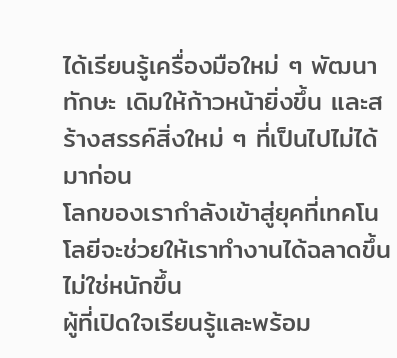ได้เรียนรู้เครื่องมือใหม่ ๆ พัฒนา ทักษะ เดิมให้ก้าวหน้ายิ่งขึ้น และสร้างสรรค์สิ่งใหม่ ๆ ที่เป็นไปไม่ได้มาก่อน
โลกของเรากำลังเข้าสู่ยุคที่เทคโนโลยีจะช่วยให้เราทำงานได้ฉลาดขึ้น ไม่ใช่หนักขึ้น
ผู้ที่เปิดใจเรียนรู้และพร้อม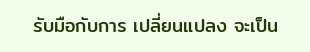รับมือกับการ เปลี่ยนแปลง จะเป็น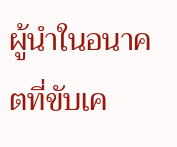ผู้นำในอนาคตที่ขับเค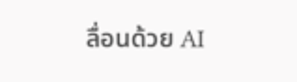ลื่อนด้วย AI